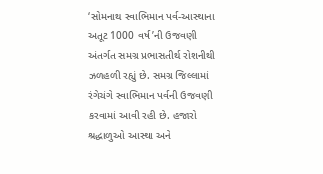‘સોમનાથ સ્વાભિમાન પર્વ-આસ્થાના અતૂટ 1000 વર્ષ’ની ઉજવણી અંતર્ગત સમગ્ર પ્રભાસતીર્થ રોશનીથી ઝળહળી રહ્યું છે. સમગ્ર જિલ્લામાં રંગેચંગે સ્વાભિમાન પર્વની ઉજવણી કરવામાં આવી રહી છે. હજારો શ્રદ્ધાળુઓ આસ્થા અને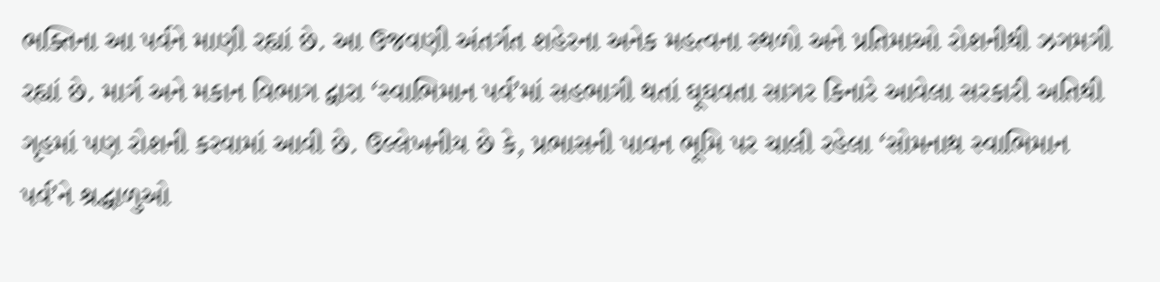ભક્તિના આ પર્વને માણી રહ્યાં છે. આ ઉજવણી અંતર્ગત શહેરના અનેક મહત્વના સ્થળો અને પ્રતિમાઓ રોશનીથી ઝગમગી રહ્યાં છે. માર્ગ અને મકાન વિભાગ દ્વારા ‘સ્વાભિમાન પર્વ’માં સહભાગી થતાં ઘૂઘવતા સાગર કિનારે આવેલા સરકારી અતિથી ગૃહમાં પણ રોશની કરવામાં આવી છે. ઉલ્લેખનીય છે કે, પ્રભાસની પાવન ભૂમિ પર ચાલી રહેલા ‘સોમનાથ સ્વાભિમાન પર્વ’ને શ્રદ્ધાળુઓ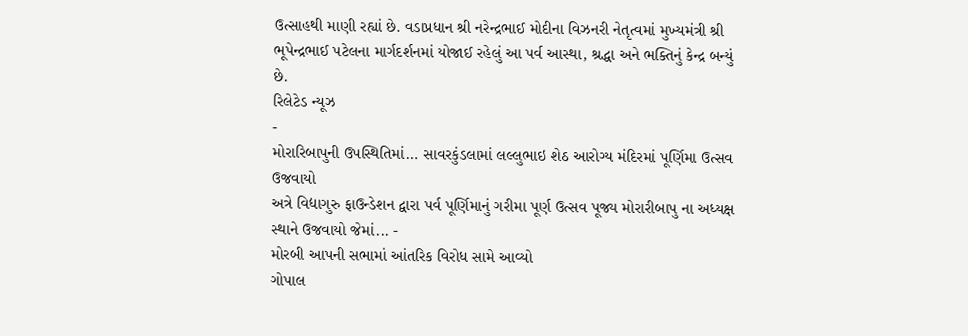ઉત્સાહથી માણી રહ્યાં છે. વડાપ્રધાન શ્રી નરેન્દ્રભાઈ મોદીના વિઝનરી નેતૃત્વમાં મુખ્યમંત્રી શ્રી ભૂપેન્દ્રભાઈ પટેલના માર્ગદર્શનમાં યોજાઈ રહેલું આ પર્વ આસ્થા, શ્રદ્ધા અને ભક્તિનું કેન્દ્ર બન્યું છે.
રિલેટેડ ન્યૂઝ
-
મોરારિબાપુની ઉપસ્થિતિમાં… સાવરકુંડલામાં લલ્લુભાઇ શેઠ આરોગ્ય મંદિરમાં પૂર્ણિમા ઉત્સવ ઉજવાયો
અત્રે વિદ્યાગુરુ ફાઉન્ડેશન દ્વારા પર્વ પૂર્ણિમાનું ગરીમા પૂર્ણ ઉત્સવ પૂજ્ય મોરારીબાપુ ના અધ્યક્ષ સ્થાને ઉજવાયો જેમાં... -
મોરબી આપની સભામાં આંતરિક વિરોધ સામે આવ્યો
ગોપાલ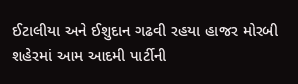ઈટાલીયા અને ઈશુદાન ગઢવી રહયા હાજર મોરબી શહેરમાં આમ આદમી પાર્ટીની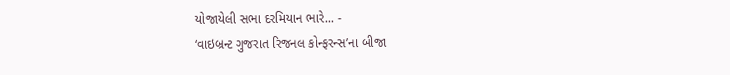યોજાયેલી સભા દરમિયાન ભારે... -
‘વાઇબ્રન્ટ ગુજરાત રિજનલ કોન્ફરન્સ’ના બીજા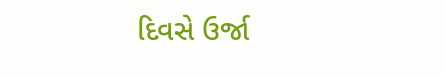દિવસે ઉર્જા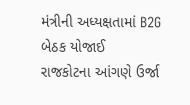મંત્રીની અધ્યક્ષતામાં B2G બેઠક યોજાઈ
રાજકોટના આંગણે ઉર્જા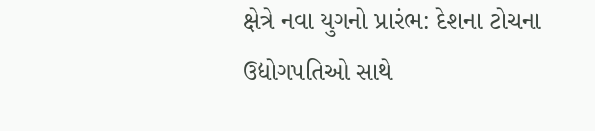ક્ષેત્રે નવા યુગનો પ્રારંભ: દેશના ટોચના ઉદ્યોગપતિઓ સાથે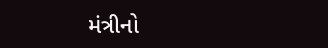મંત્રીનો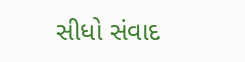સીધો સંવાદ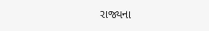રાજ્યના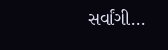સર્વાંગી...